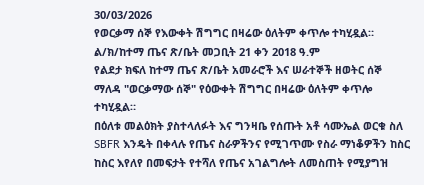30/03/2026
የወርቃማ ሰኞ የእውቀት ሽግግር በዛሬው ዕለትም ቀጥሎ ተካሂዷል።
ል/ክ/ከተማ ጤና ጽ/ቤት መጋቢት 21 ቀን 2018 ዓ.ም
የልደታ ክፍለ ከተማ ጤና ጽ/ቤት አመራሮች እና ሠራተኞች ዘወትር ሰኞ ማለዳ "ወርቃማው ሰኞ" የዕውቀት ሽግግር በዛሬው ዕለትም ቀጥሎ ተካሂዷል።
በዕለቱ መልዕክት ያስተላለፉት እና ግንዛቤ የሰጡት አቶ ሳሙኤል ወርቁ ስለ SBFR እንዴት በቀላሉ የጤና ስራዎችንና የሚገጥሙ የስራ ማነቆዎችን ከስር ከስር እየለየ በመፍታት የተሻለ የጤና አገልግሎት ለመስጠት የሚያግዝ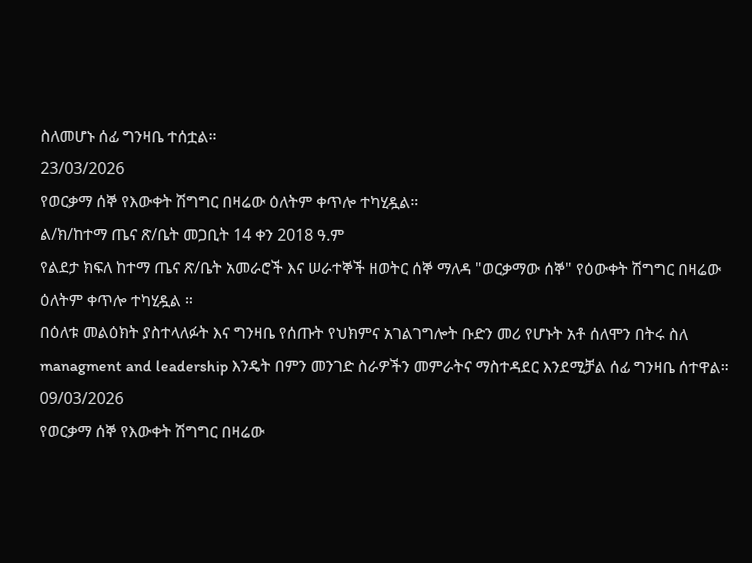ስለመሆኑ ሰፊ ግንዛቤ ተሰቷል።
23/03/2026
የወርቃማ ሰኞ የእውቀት ሽግግር በዛሬው ዕለትም ቀጥሎ ተካሂዷል።
ል/ክ/ከተማ ጤና ጽ/ቤት መጋቢት 14 ቀን 2018 ዓ.ም
የልደታ ክፍለ ከተማ ጤና ጽ/ቤት አመራሮች እና ሠራተኞች ዘወትር ሰኞ ማለዳ "ወርቃማው ሰኞ" የዕውቀት ሽግግር በዛሬው ዕለትም ቀጥሎ ተካሂዷል ።
በዕለቱ መልዕክት ያስተላለፉት እና ግንዛቤ የሰጡት የህክምና አገልገግሎት ቡድን መሪ የሆኑት አቶ ሰለሞን በትሩ ስለ managment and leadership እንዴት በምን መንገድ ስራዎችን መምራትና ማስተዳደር እንደሚቻል ሰፊ ግንዛቤ ሰተዋል።
09/03/2026
የወርቃማ ሰኞ የእውቀት ሽግግር በዛሬው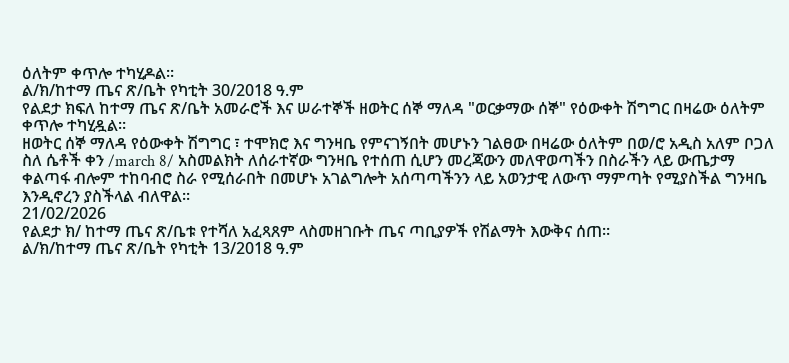ዕለትም ቀጥሎ ተካሂዶል፡፡
ል/ክ/ከተማ ጤና ጽ/ቤት የካቲት 30/2018 ዓ.ም
የልደታ ክፍለ ከተማ ጤና ጽ/ቤት አመራሮች እና ሠራተኞች ዘወትር ሰኞ ማለዳ "ወርቃማው ሰኞ" የዕውቀት ሽግግር በዛሬው ዕለትም ቀጥሎ ተካሂዷል።
ዘወትር ሰኞ ማለዳ የዕውቀት ሽግግር ፣ ተሞክሮ እና ግንዛቤ የምናገኝበት መሆኑን ገልፀው በዛሬው ዕለትም በወ/ሮ አዲስ አለም ቦጋለ ስለ ሴቶች ቀን /march 8/ አስመልክት ለሰራተኛው ግንዛቤ የተሰጠ ሲሆን መረጃውን መለዋወጣችን በስራችን ላይ ውጤታማ ቀልጣፋ ብሎም ተከባብሮ ስራ የሚሰራበት በመሆኑ አገልግሎት አሰጣጣችንን ላይ አወንታዊ ለውጥ ማምጣት የሚያስችል ግንዛቤ እንዲኖረን ያስችላል ብለዋል፡፡
21/02/2026
የልደታ ክ/ ከተማ ጤና ጽ/ቤቱ የተሻለ አፈጻጸም ላስመዘገቡት ጤና ጣቢያዎች የሽልማት እውቅና ሰጠ።
ል/ክ/ከተማ ጤና ጽ/ቤት የካቲት 13/2018 ዓ.ም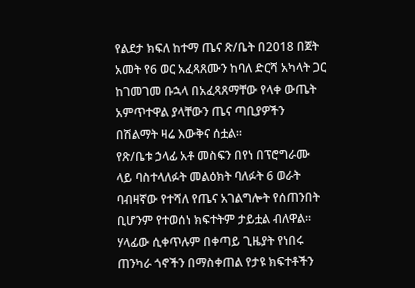የልደታ ክፍለ ከተማ ጤና ጽ/ቤት በ2018 በጀት አመት የ6 ወር አፈጻጸሙን ከባለ ድርሻ አካላት ጋር ከገመገመ ቡኋላ በአፈጻጸማቸው የላቀ ውጤት አምጥተዋል ያላቸውን ጤና ጣቢያዎችን በሽልማት ዛሬ እውቅና ሰቷል።
የጽ/ቤቱ ኃላፊ አቶ መስፍን በየነ በፕሮግራሙ ላይ ባስተላለፉት መልዕክት ባለፉት 6 ወራት ባብዛኛው የተሻለ የጤና አገልግሎት የሰጠንበት ቢሆንም የተወሰነ ክፍተትም ታይቷል ብለዋል። ሃላፊው ሲቀጥሉም በቀጣይ ጊዜያት የነበሩ ጠንካራ ጎኖችን በማስቀጠል የታዩ ክፍተቶችን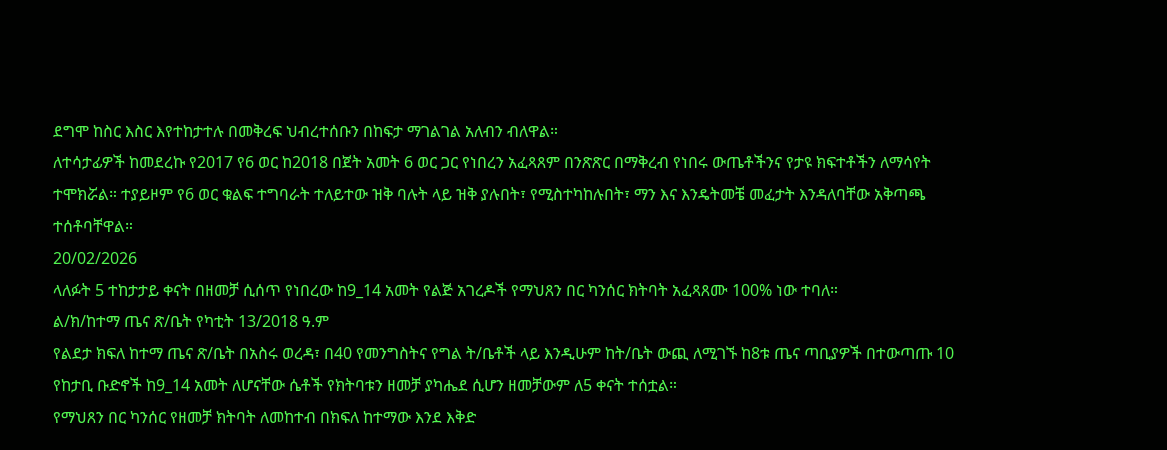ደግሞ ከስር እስር እየተከታተሉ በመቅረፍ ህብረተሰቡን በከፍታ ማገልገል አለብን ብለዋል።
ለተሳታፊዎች ከመደረኩ የ2017 የ6 ወር ከ2018 በጀት አመት 6 ወር ጋር የነበረን አፈጻጸም በንጽጽር በማቅረብ የነበሩ ውጤቶችንና የታዩ ክፍተቶችን ለማሳየት ተሞክሯል። ተያይዞም የ6 ወር ቁልፍ ተግባራት ተለይተው ዝቅ ባሉት ላይ ዝቅ ያሉበት፣ የሚስተካከሉበት፣ ማን እና እንዴትመቼ መፈታት እንዳለባቸው አቅጣጫ ተሰቶባቸዋል።
20/02/2026
ላለፉት 5 ተከታታይ ቀናት በዘመቻ ሲሰጥ የነበረው ከ9_14 አመት የልጅ አገረዶች የማህጸን በር ካንሰር ክትባት አፈጻጸሙ 100% ነው ተባለ።
ል/ክ/ከተማ ጤና ጽ/ቤት የካቲት 13/2018 ዓ.ም
የልደታ ክፍለ ከተማ ጤና ጽ/ቤት በአስሩ ወረዳ፣ በ40 የመንግስትና የግል ት/ቤቶች ላይ እንዲሁም ከት/ቤት ውጪ ለሚገኙ ከ8ቱ ጤና ጣቢያዎች በተውጣጡ 10 የከታቢ ቡድኖች ከ9_14 አመት ለሆናቸው ሴቶች የክትባቱን ዘመቻ ያካሔደ ሲሆን ዘመቻውም ለ5 ቀናት ተሰቷል።
የማህጸን በር ካንሰር የዘመቻ ክትባት ለመከተብ በክፍለ ከተማው እንደ እቅድ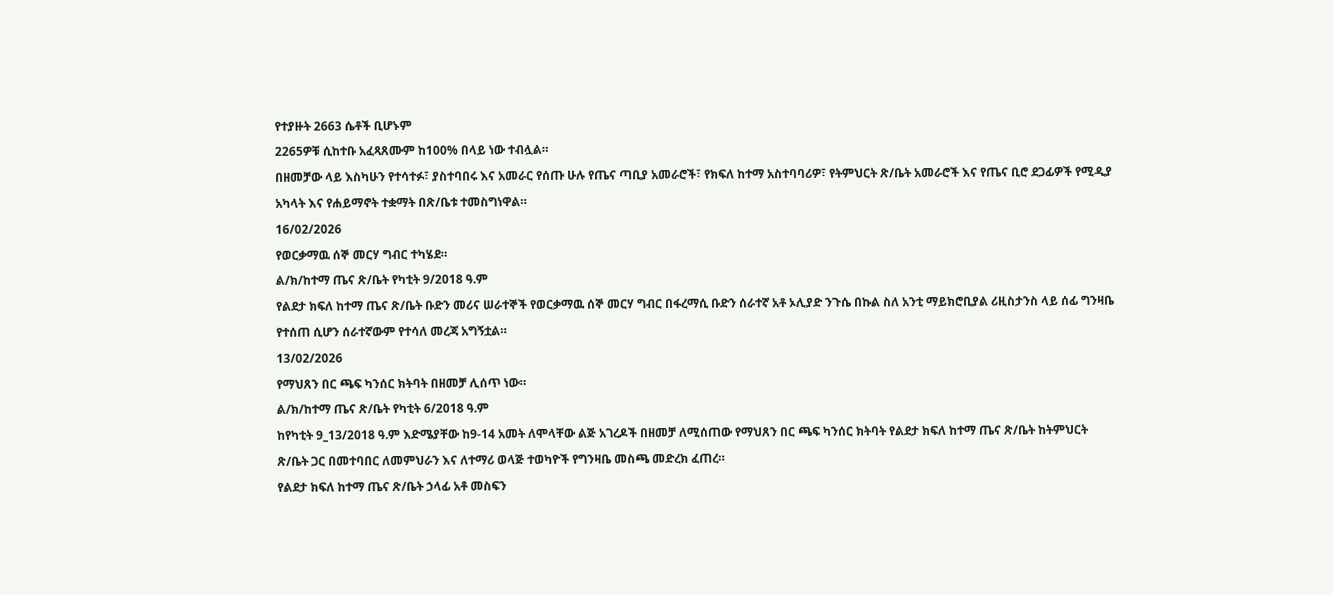የተያዙት 2663 ሴቶች ቢሆኑም
2265ዎቹ ሲከተቡ አፈጻጸሙም ከ100% በላይ ነው ተብሏል።
በዘመቻው ላይ እስካሁን የተሳተፉ፣ ያስተባበሩ እና አመራር የሰጡ ሁሉ የጤና ጣቢያ አመራሮች፣ የክፍለ ከተማ አስተባባሪዎ፣ የትምህርት ጽ/ቤት አመራሮች እና የጤና ቢሮ ደጋፊዎች የሚዲያ አካላት እና የሐይማኖት ተቋማት በጽ/ቤቱ ተመስግነዋል።
16/02/2026
የወርቃማዉ ሰኞ መርሃ ግብር ተካሄደ።
ል/ክ/ከተማ ጤና ጽ/ቤት የካቲት 9/2018 ዓ.ም
የልደታ ክፍለ ከተማ ጤና ጽ/ቤት ቡድን መሪና ሠራተኞች የወርቃማዉ ሰኞ መርሃ ግብር በፋረማሲ ቡድን ሰራተኛ አቶ ኦሊያድ ንጉሴ በኩል ስለ አንቲ ማይክሮቢያል ሪዚስታንስ ላይ ሰፊ ግንዛቤ የተሰጠ ሲሆን ሰራተኛውም የተሳለ መረጃ አግኝቷል።
13/02/2026
የማህጸን በር ጫፍ ካንሰር ክትባት በዘመቻ ሊሰጥ ነው።
ል/ክ/ከተማ ጤና ጽ/ቤት የካቲት 6/2018 ዓ.ም
ከየካቲት 9_13/2018 ዓ.ም እድሜያቸው ከ9-14 አመት ለሞላቸው ልጅ አገረዶች በዘመቻ ለሚሰጠው የማህጸን በር ጫፍ ካንሰር ክትባት የልደታ ክፍለ ከተማ ጤና ጽ/ቤት ከትምህርት ጽ/ቤት ጋር በመተባበር ለመምህራን እና ለተማሪ ወላጅ ተወካዮች የግንዛቤ መስጫ መድረክ ፈጠረ።
የልደታ ክፍለ ከተማ ጤና ጽ/ቤት ኃላፊ አቶ መስፍን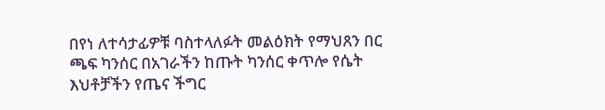በየነ ለተሳታፊዎቹ ባስተላለፉት መልዕክት የማህጸን በር ጫፍ ካንሰር በአገራችን ከጡት ካንሰር ቀጥሎ የሴት እህቶቻችን የጤና ችግር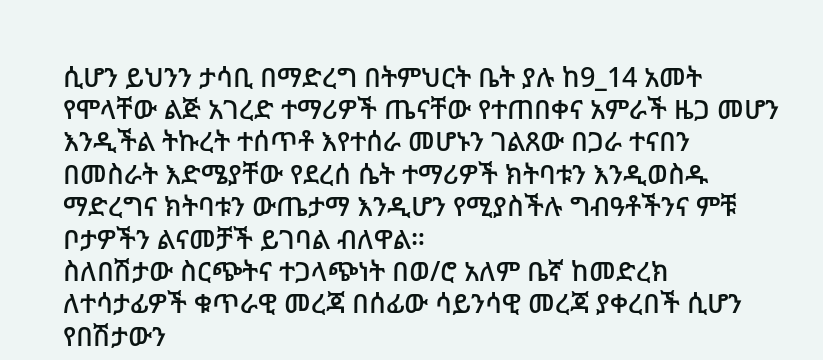ሲሆን ይህንን ታሳቢ በማድረግ በትምህርት ቤት ያሉ ከ9_14 አመት የሞላቸው ልጅ አገረድ ተማሪዎች ጤናቸው የተጠበቀና አምራች ዜጋ መሆን እንዲችል ትኩረት ተሰጥቶ እየተሰራ መሆኑን ገልጸው በጋራ ተናበን በመስራት እድሜያቸው የደረሰ ሴት ተማሪዎች ክትባቱን እንዲወስዱ ማድረግና ክትባቱን ውጤታማ እንዲሆን የሚያስችሉ ግብዓቶችንና ምቹ ቦታዎችን ልናመቻች ይገባል ብለዋል።
ስለበሽታው ስርጭትና ተጋላጭነት በወ/ሮ አለም ቤኛ ከመድረክ ለተሳታፊዎች ቁጥራዊ መረጃ በሰፊው ሳይንሳዊ መረጃ ያቀረበች ሲሆን የበሽታውን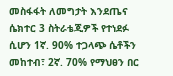መስፋፋት ለመግታት እንደጤና ሴክተር 3 ስትራቴጂዎች የተነደፉ ሲሆን 1ኛ. 90% ተጋላጭ ሴቶችን መከተብ፣ 2ኛ. 70% የማህፀን በር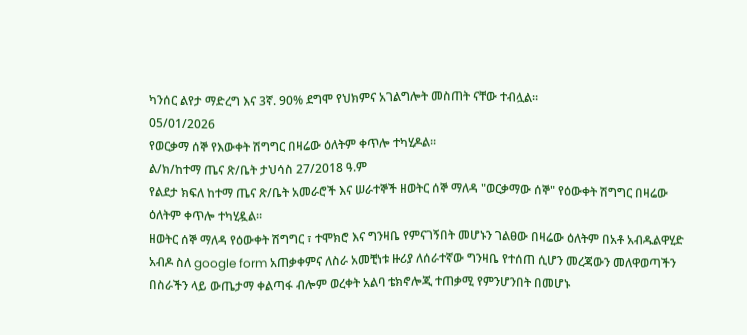ካንሰር ልየታ ማድረግ እና 3ኛ. 90% ደግሞ የህክምና አገልግሎት መስጠት ናቸው ተብሏል።
05/01/2026
የወርቃማ ሰኞ የእውቀት ሽግግር በዛሬው ዕለትም ቀጥሎ ተካሂዶል፡፡
ል/ክ/ከተማ ጤና ጽ/ቤት ታህሳስ 27/2018 ዓ.ም
የልደታ ክፍለ ከተማ ጤና ጽ/ቤት አመራሮች እና ሠራተኞች ዘወትር ሰኞ ማለዳ "ወርቃማው ሰኞ" የዕውቀት ሽግግር በዛሬው ዕለትም ቀጥሎ ተካሂዷል።
ዘወትር ሰኞ ማለዳ የዕውቀት ሽግግር ፣ ተሞክሮ እና ግንዛቤ የምናገኝበት መሆኑን ገልፀው በዛሬው ዕለትም በአቶ አብዱልዋሂድ አብዶ ስለ google form አጠቃቀምና ለስራ አመቺነቱ ዙሪያ ለሰራተኛው ግንዛቤ የተሰጠ ሲሆን መረጃውን መለዋወጣችን በስራችን ላይ ውጤታማ ቀልጣፋ ብሎም ወረቀት አልባ ቴክኖሎጂ ተጠቃሚ የምንሆንበት በመሆኑ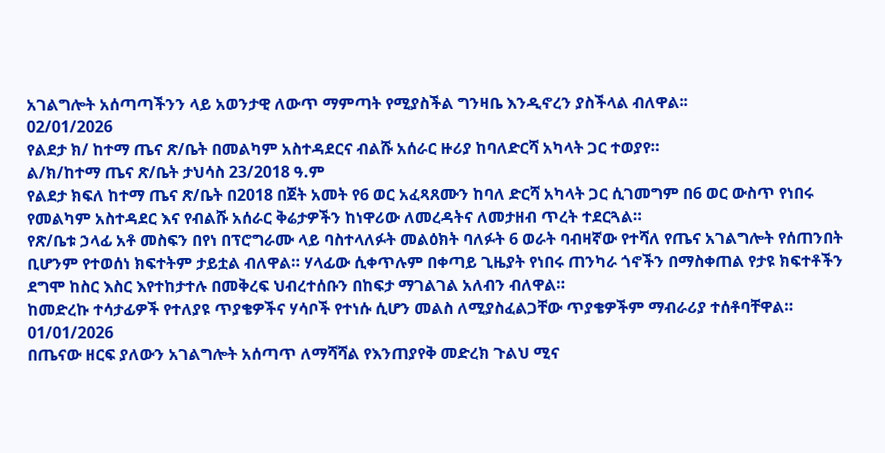አገልግሎት አሰጣጣችንን ላይ አወንታዊ ለውጥ ማምጣት የሚያስችል ግንዛቤ እንዲኖረን ያስችላል ብለዋል፡፡
02/01/2026
የልደታ ክ/ ከተማ ጤና ጽ/ቤት በመልካም አስተዳደርና ብልሹ አሰራር ዙሪያ ከባለድርሻ አካላት ጋር ተወያየ።
ል/ክ/ከተማ ጤና ጽ/ቤት ታህሳስ 23/2018 ዓ.ም
የልደታ ክፍለ ከተማ ጤና ጽ/ቤት በ2018 በጀት አመት የ6 ወር አፈጻጸሙን ከባለ ድርሻ አካላት ጋር ሲገመግም በ6 ወር ውስጥ የነበሩ የመልካም አስተዳደር እና የብልሹ አሰራር ቅሬታዎችን ከነዋሪው ለመረዳትና ለመታዘብ ጥረት ተደርጓል።
የጽ/ቤቱ ኃላፊ አቶ መስፍን በየነ በፕሮግራሙ ላይ ባስተላለፉት መልዕክት ባለፉት 6 ወራት ባብዛኛው የተሻለ የጤና አገልግሎት የሰጠንበት ቢሆንም የተወሰነ ክፍተትም ታይቷል ብለዋል። ሃላፊው ሲቀጥሉም በቀጣይ ጊዜያት የነበሩ ጠንካራ ጎኖችን በማስቀጠል የታዩ ክፍተቶችን ደግሞ ከስር እስር እየተከታተሉ በመቅረፍ ህብረተሰቡን በከፍታ ማገልገል አለብን ብለዋል።
ከመድረኩ ተሳታፊዎች የተለያዩ ጥያቄዎችና ሃሳቦች የተነሱ ሲሆን መልስ ለሚያስፈልጋቸው ጥያቄዎችም ማብራሪያ ተሰቶባቸዋል።
01/01/2026
በጤናው ዘርፍ ያለውን አገልግሎት አሰጣጥ ለማሻሻል የእንጠያየቅ መድረክ ጉልህ ሚና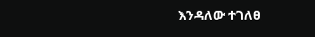እንዳለው ተገለፀ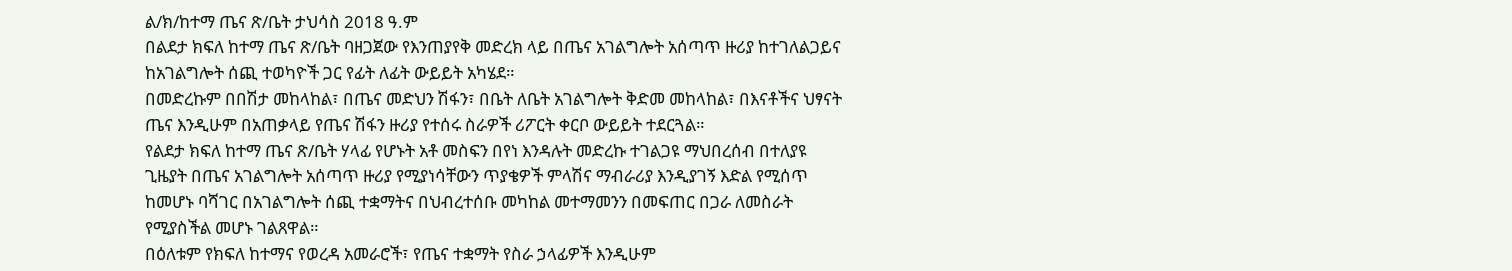ል/ክ/ከተማ ጤና ጽ/ቤት ታህሳስ 2018 ዓ.ም
በልደታ ክፍለ ከተማ ጤና ጽ/ቤት ባዘጋጀው የእንጠያየቅ መድረክ ላይ በጤና አገልግሎት አሰጣጥ ዙሪያ ከተገለልጋይና ከአገልግሎት ሰጪ ተወካዮች ጋር የፊት ለፊት ውይይት አካሄደ።
በመድረኩም በበሽታ መከላከል፣ በጤና መድህን ሽፋን፣ በቤት ለቤት አገልግሎት ቅድመ መከላከል፣ በእናቶችና ህፃናት ጤና እንዲሁም በአጠቃላይ የጤና ሽፋን ዙሪያ የተሰሩ ስራዎች ሪፖርት ቀርቦ ውይይት ተደርጓል።
የልደታ ክፍለ ከተማ ጤና ጽ/ቤት ሃላፊ የሆኑት አቶ መስፍን በየነ እንዳሉት መድረኩ ተገልጋዩ ማህበረሰብ በተለያዩ ጊዜያት በጤና አገልግሎት አሰጣጥ ዙሪያ የሚያነሳቸውን ጥያቄዎች ምላሽና ማብራሪያ እንዲያገኝ እድል የሚሰጥ ከመሆኑ ባሻገር በአገልግሎት ሰጪ ተቋማትና በህብረተሰቡ መካከል መተማመንን በመፍጠር በጋራ ለመስራት የሚያስችል መሆኑ ገልጸዋል።
በዕለቱም የክፍለ ከተማና የወረዳ አመራሮች፣ የጤና ተቋማት የስራ ኃላፊዎች እንዲሁም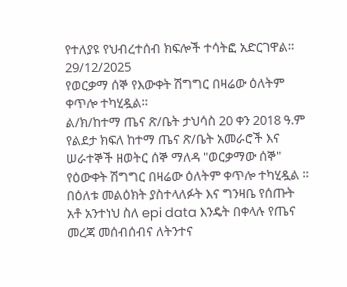የተለያዩ የህብረተሰብ ክፍሎች ተሳትፎ አድርገዋል።
29/12/2025
የወርቃማ ሰኞ የእውቀት ሽግግር በዛሬው ዕለትም ቀጥሎ ተካሂዷል።
ል/ክ/ከተማ ጤና ጽ/ቤት ታህሳስ 20 ቀን 2018 ዓ.ም
የልደታ ክፍለ ከተማ ጤና ጽ/ቤት አመራሮች እና ሠራተኞች ዘወትር ሰኞ ማለዳ "ወርቃማው ሰኞ" የዕውቀት ሽግግር በዛሬው ዕለትም ቀጥሎ ተካሂዷል ።
በዕለቱ መልዕክት ያስተላለፉት እና ግንዛቤ የሰጡት አቶ አንተነህ ስለ epi data እንዴት በቀላሉ የጤና መረጃ መሰብሰብና ለትንተና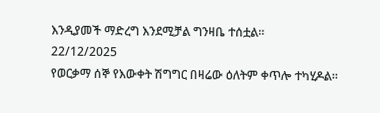እንዲያመች ማድረግ እንደሚቻል ግንዛቤ ተሰቷል።
22/12/2025
የወርቃማ ሰኞ የእውቀት ሽግግር በዛሬው ዕለትም ቀጥሎ ተካሂዶል፡፡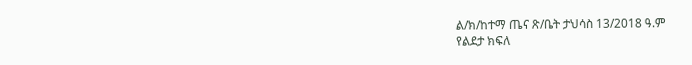ል/ክ/ከተማ ጤና ጽ/ቤት ታህሳስ 13/2018 ዓ.ም
የልደታ ክፍለ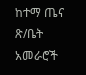ከተማ ጤና ጽ/ቤት አመራሮች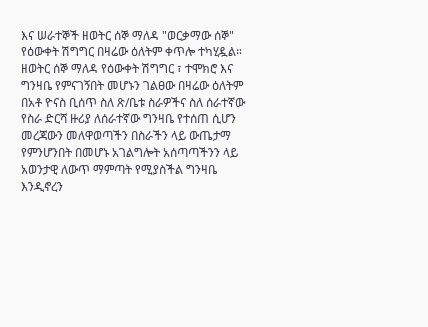እና ሠራተኞች ዘወትር ሰኞ ማለዳ "ወርቃማው ሰኞ" የዕውቀት ሽግግር በዛሬው ዕለትም ቀጥሎ ተካሂዷል።
ዘወትር ሰኞ ማለዳ የዕውቀት ሽግግር ፣ ተሞክሮ እና ግንዛቤ የምናገኝበት መሆኑን ገልፀው በዛሬው ዕለትም በአቶ ዮናስ ቢሰጥ ስለ ጽ/ቤቱ ስራዎችና ስለ ሰራተኛው የስራ ድርሻ ዙሪያ ለሰራተኛው ግንዛቤ የተሰጠ ሲሆን መረጃውን መለዋወጣችን በስራችን ላይ ውጤታማ የምንሆንበት በመሆኑ አገልግሎት አሰጣጣችንን ላይ አወንታዊ ለውጥ ማምጣት የሚያስችል ግንዛቤ እንዲኖረን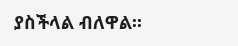ያስችላል ብለዋል፡፡